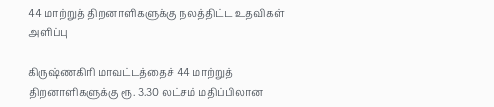44 மாற்றுத் திறனாளிகளுக்கு நலத்திட்ட உதவிகள் அளிப்பு

கிருஷ்ணகிரி மாவட்டத்தைச் 44 மாற்றுத் திறனாளிகளுக்கு ரூ. 3.30 லட்சம் மதிப்பிலான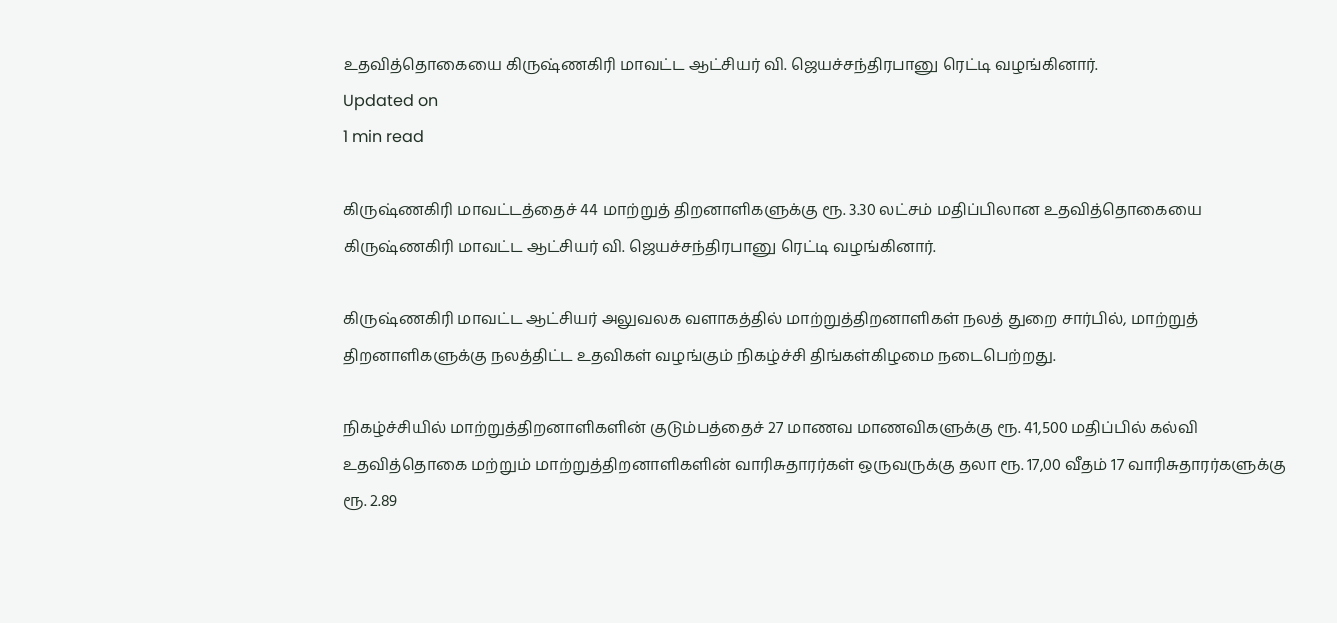உதவித்தொகையை கிருஷ்ணகிரி மாவட்ட ஆட்சியர் வி. ஜெயச்சந்திரபானு ரெட்டி வழங்கினார்.
Updated on
1 min read

கிருஷ்ணகிரி மாவட்டத்தைச் 44 மாற்றுத் திறனாளிகளுக்கு ரூ. 3.30 லட்சம் மதிப்பிலான உதவித்தொகையை கிருஷ்ணகிரி மாவட்ட ஆட்சியர் வி. ஜெயச்சந்திரபானு ரெட்டி வழங்கினார்.

கிருஷ்ணகிரி மாவட்ட ஆட்சியர் அலுவலக வளாகத்தில் மாற்றுத்திறனாளிகள் நலத் துறை சார்பில், மாற்றுத் திறனாளிகளுக்கு நலத்திட்ட உதவிகள் வழங்கும் நிகழ்ச்சி திங்கள்கிழமை நடைபெற்றது.

நிகழ்ச்சியில் மாற்றுத்திறனாளிகளின் குடும்பத்தைச் 27 மாணவ மாணவிகளுக்கு ரூ. 41,500 மதிப்பில் கல்வி உதவித்தொகை மற்றும் மாற்றுத்திறனாளிகளின் வாரிசுதாரர்கள் ஒருவருக்கு தலா ரூ. 17,00 வீதம் 17 வாரிசுதாரர்களுக்கு ரூ. 2.89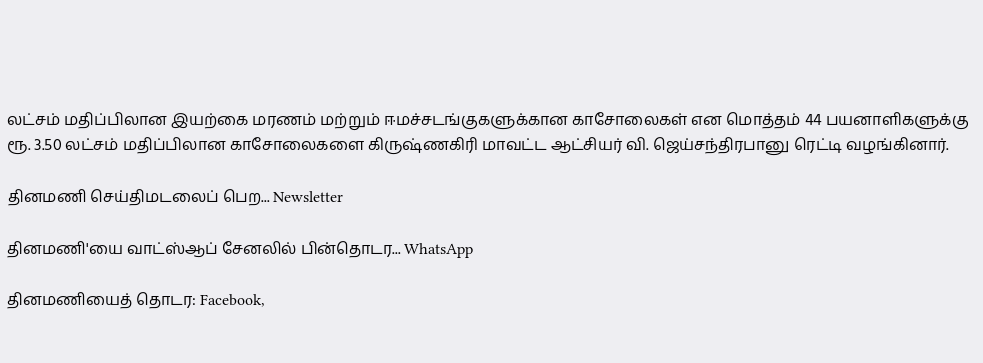லட்சம் மதிப்பிலான இயற்கை மரணம் மற்றும் ஈமச்சடங்குகளுக்கான காசோலைகள் என மொத்தம் 44 பயனாளிகளுக்கு ரூ. 3.50 லட்சம் மதிப்பிலான காசோலைகளை கிருஷ்ணகிரி மாவட்ட ஆட்சியர் வி. ஜெய்சந்திரபானு ரெட்டி வழங்கினார்.

தினமணி செய்திமடலைப் பெற... Newsletter

தினமணி'யை வாட்ஸ்ஆப் சேனலில் பின்தொடர... WhatsApp

தினமணியைத் தொடர: Facebook,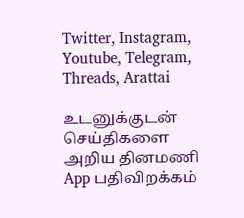Twitter, Instagram, Youtube, Telegram, Threads, Arattai

உடனுக்குடன் செய்திகளை அறிய தினமணி App பதிவிறக்கம்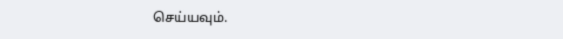செய்யவும்.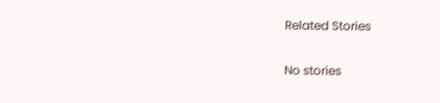Related Stories

No stories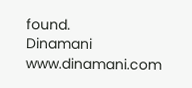found.
Dinamani
www.dinamani.com